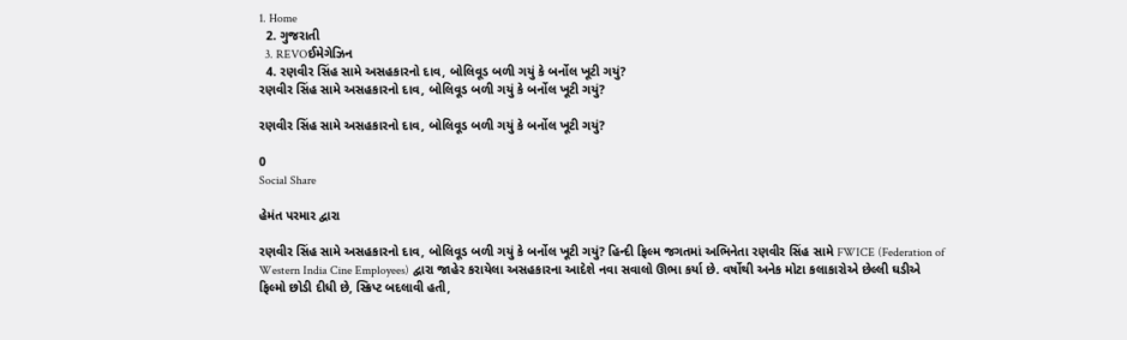1. Home
  2. ગુજરાતી
  3. REVOઈમેગેઝિન
  4. રણવીર સિંહ સામે અસહકારનો દાવ, બોલિવૂડ બળી ગયું કે બર્નોલ ખૂટી ગયું?
રણવીર સિંહ સામે અસહકારનો દાવ, બોલિવૂડ બળી ગયું કે બર્નોલ ખૂટી ગયું?

રણવીર સિંહ સામે અસહકારનો દાવ, બોલિવૂડ બળી ગયું કે બર્નોલ ખૂટી ગયું?

0
Social Share

હેમંત પરમાર દ્વારા

રણવીર સિંહ સામે અસહકારનો દાવ, બોલિવૂડ બળી ગયું કે બર્નોલ ખૂટી ગયું? હિન્દી ફિલ્મ જગતમાં અભિનેતા રણવીર સિંહ સામે FWICE (Federation of Western India Cine Employees) દ્વારા જાહેર કરાયેલા અસહકારના આદેશે નવા સવાલો ઊભા કર્યા છે. વર્ષોથી અનેક મોટા કલાકારોએ છેલ્લી ઘડીએ ફિલ્મો છોડી દીધી છે, સ્ક્રિપ્ટ બદલાવી હતી,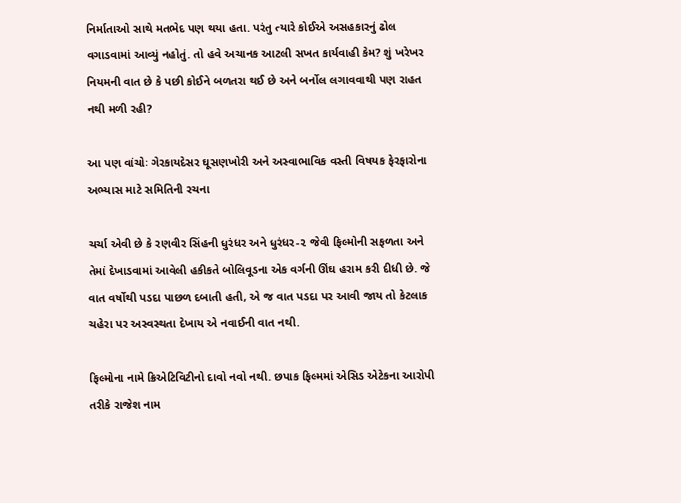નિર્માતાઓ સાથે મતભેદ પણ થયા હતા. પરંતુ ત્યારે કોઈએ અસહકારનું ઢોલ વગાડવામાં આવ્યું નહોતું. તો હવે અચાનક આટલી સખત કાર્યવાહી કેમ? શું ખરેખર નિયમની વાત છે કે પછી કોઈને બળતરા થઈ છે અને બર્નોલ લગાવવાથી પણ રાહત નથી મળી રહી?

આ પણ વાંચોઃ ગેરકાયદેસર ઘૂસણખોરી અને અસ્વાભાવિક વસ્તી વિષયક ફેરફારોના અભ્યાસ માટે સમિતિની રચના

ચર્ચા એવી છે કે રણવીર સિંહની ધુરંધર અને ધુરંધર-૨ જેવી ફિલ્મોની સફળતા અને તેમાં દેખાડવામાં આવેલી હકીકતે બોલિવૂડના એક વર્ગની ઊંઘ હરામ કરી દીધી છે. જે વાત વર્ષોથી પડદા પાછળ દબાતી હતી, એ જ વાત પડદા પર આવી જાય તો કેટલાક ચહેરા પર અસ્વસ્થતા દેખાય એ નવાઈની વાત નથી.

ફિલ્મોના નામે ક્રિએટિવિટીનો દાવો નવો નથી. છપાક ફિલ્મમાં એસિડ એટેકના આરોપી તરીકે રાજેશ નામ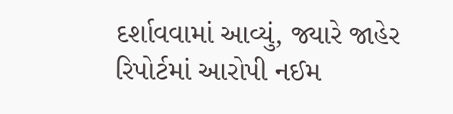દર્શાવવામાં આવ્યું, જ્યારે જાહેર રિપોર્ટમાં આરોપી નઈમ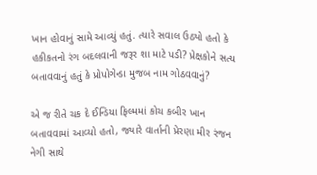ખાન હોવાનું સામે આવ્યું હતું. ત્યારે સવાલ ઉઠ્યો હતો કે હકીકતનો રંગ બદલવાની જરૂર શા માટે પડી? પ્રેક્ષકોને સત્ય બતાવવાનું હતું કે પ્રોપોગેન્ડા મુજબ નામ ગોઠવવાનું?

એ જ રીતે ચક દે ઈન્ડિયા ફિલ્મમાં કોચ કબીર ખાન બતાવવામાં આવ્યો હતો, જ્યારે વાર્તાની પ્રેરણા મીર રંજન નેગી સાથે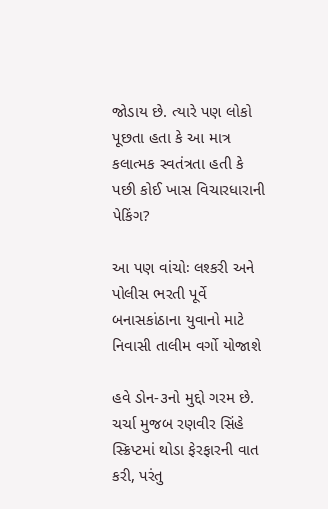જોડાય છે. ત્યારે પણ લોકો પૂછતા હતા કે આ માત્ર કલાત્મક સ્વતંત્રતા હતી કે પછી કોઈ ખાસ વિચારધારાની પેકિંગ?

આ પણ વાંચોઃ લશ્કરી અને પોલીસ ભરતી પૂર્વે બનાસકાંઠાના યુવાનો માટે નિવાસી તાલીમ વર્ગો યોજાશે

હવે ડોન-૩નો મુદ્દો ગરમ છે. ચર્ચા મુજબ રણવીર સિંહે સ્ક્રિપ્ટમાં થોડા ફેરફારની વાત કરી, પરંતુ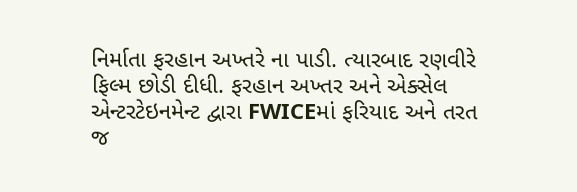નિર્માતા ફરહાન અખ્તરે ના પાડી. ત્યારબાદ રણવીરે ફિલ્મ છોડી દીધી. ફરહાન અખ્તર અને એક્સેલ એન્ટરટેઇનમેન્ટ દ્વારા FWICEમાં ફરિયાદ અને તરત જ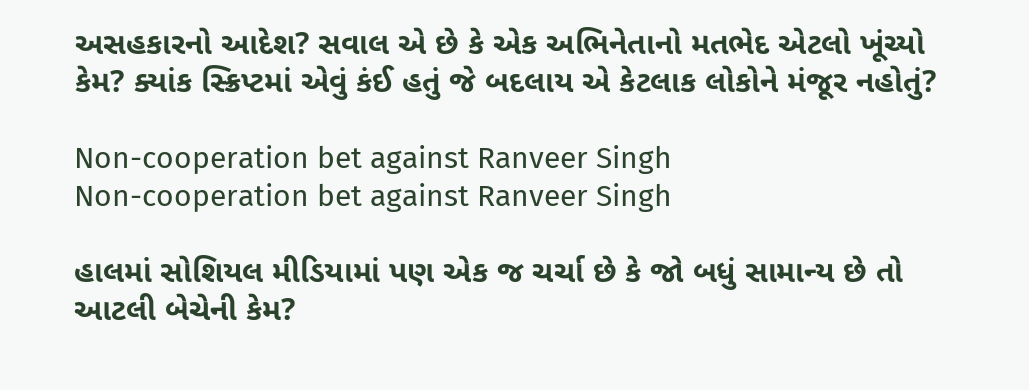અસહકારનો આદેશ? સવાલ એ છે કે એક અભિનેતાનો મતભેદ એટલો ખૂંચ્યો કેમ? ક્યાંક સ્ક્રિપ્ટમાં એવું કંઈ હતું જે બદલાય એ કેટલાક લોકોને મંજૂર નહોતું?

Non-cooperation bet against Ranveer Singh
Non-cooperation bet against Ranveer Singh

હાલમાં સોશિયલ મીડિયામાં પણ એક જ ચર્ચા છે કે જો બધું સામાન્ય છે તો આટલી બેચેની કેમ?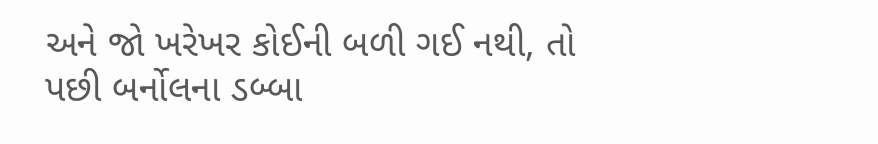અને જો ખરેખર કોઈની બળી ગઈ નથી, તો પછી બર્નોલના ડબ્બા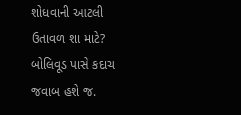શોધવાની આટલી ઉતાવળ શા માટે? બોલિવૂડ પાસે કદાચ જવાબ હશે જ.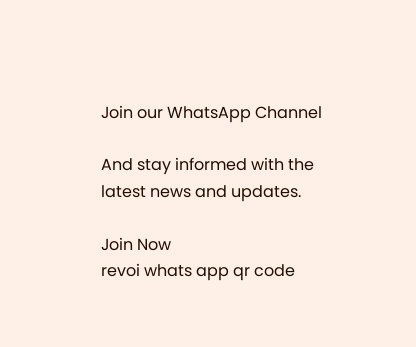Join our WhatsApp Channel

And stay informed with the latest news and updates.

Join Now
revoi whats app qr code